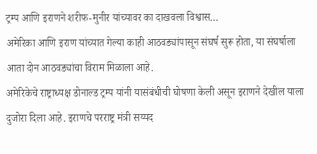ट्रम्प आणि इराणने शरीफ-मुनीर यांच्यावर का दाखवला विश्वास…
अमेरिका आणि इराण यांच्यात गेल्या काही आठवड्यांपासून संघर्ष सुरू होता, या संघर्षाला आता दोन आठवड्यांचा विराम मिळाला आहे.
अमेरिकेचे राष्ट्राध्यक्ष डोनाल्ड ट्रम्प यांनी यासंबंधीची घोषणा केली असून इराणने देखील याला दुजोरा दिला आहे. इराणचे परराष्ट्र मंत्री सय्यद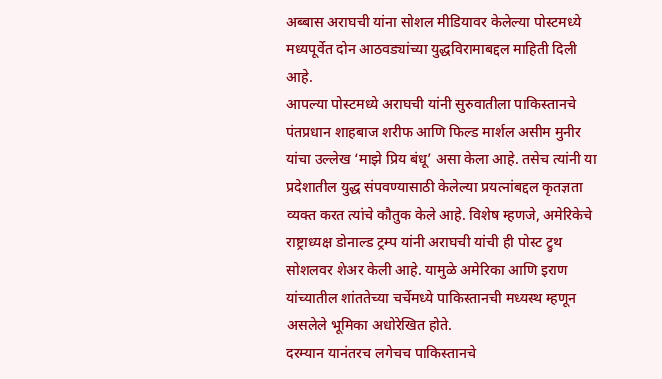अब्बास अराघची यांना सोशल मीडियावर केलेल्या पोस्टमध्ये मध्यपूर्वेत दोन आठवड्यांच्या युद्धविरामाबद्दल माहिती दिली आहे.
आपल्या पोस्टमध्ये अराघची यांनी सुरुवातीला पाकिस्तानचे पंतप्रधान शाहबाज शरीफ आणि फिल्ड मार्शल असीम मुनीर यांचा उल्लेख ‘माझे प्रिय बंधू’ असा केला आहे. तसेच त्यांनी या प्रदेशातील युद्ध संपवण्यासाठी केलेल्या प्रयत्नांबद्दल कृतज्ञता व्यक्त करत त्यांचे कौतुक केले आहे. विशेष म्हणजे, अमेरिकेचे राष्ट्राध्यक्ष डोनाल्ड ट्रम्प यांनी अराघची यांची ही पोस्ट ट्रुथ सोशलवर शेअर केली आहे. यामुळे अमेरिका आणि इराण यांच्यातील शांततेच्या चर्चेमध्ये पाकिस्तानची मध्यस्थ म्हणून असलेले भूमिका अधोरेखित होते.
दरम्यान यानंतरच लगेचच पाकिस्तानचे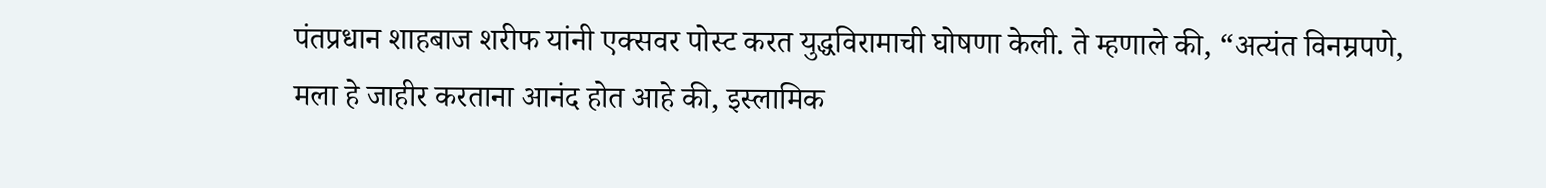पंतप्रधान शाहबाज शरीफ यांनी एक्सवर पोस्ट करत युद्धविरामाची घोषणा केली. ते म्हणाले की, “अत्यंत विनम्रपणे, मला हे जाहीर करताना आनंद होत आहे की, इस्लामिक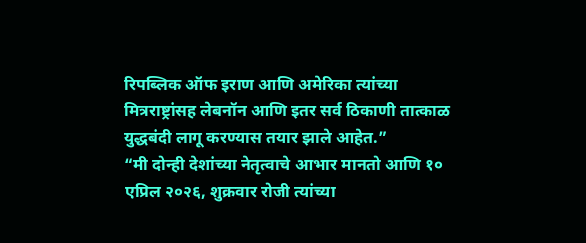रिपब्लिक ऑफ इराण आणि अमेरिका त्यांच्या मित्रराष्ट्रांसह लेबनॉन आणि इतर सर्व ठिकाणी तात्काळ युद्धबंदी लागू करण्यास तयार झाले आहेत.”
“मी दोन्ही देशांच्या नेतृत्वाचे आभार मानतो आणि १० एप्रिल २०२६, शुक्रवार रोजी त्यांच्या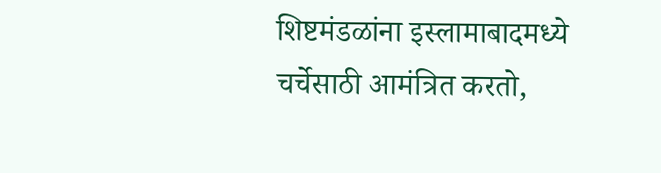शिष्टमंडळांना इस्लामाबादमध्ये चर्चेसाठी आमंत्रित करतो,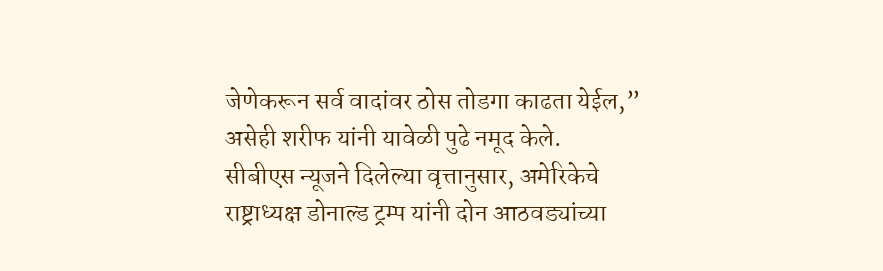जेणेकरून सर्व वादांवर ठोस तोडगा काढता येईल,” असेही शरीफ यांनी यावेळी पुढे नमूद केले.
सीबीएस न्यूजने दिलेल्या वृत्तानुसार, अमेरिकेचे राष्ट्राध्यक्ष डोनाल्ड ट्रम्प यांनी दोन आठवड्यांच्या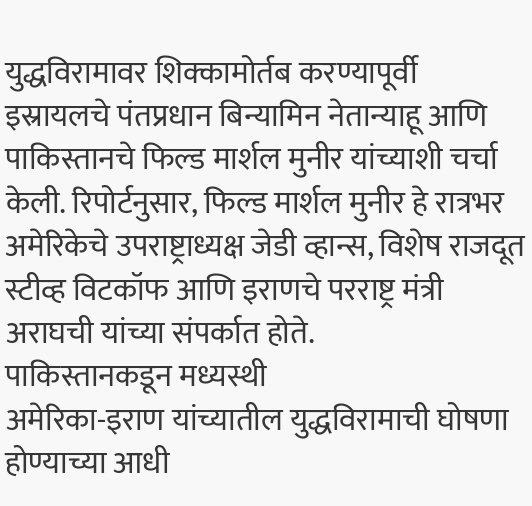युद्धविरामावर शिक्कामोर्तब करण्यापूर्वी इस्रायलचे पंतप्रधान बिन्यामिन नेतान्याहू आणि पाकिस्तानचे फिल्ड मार्शल मुनीर यांच्याशी चर्चा केली. रिपोर्टनुसार, फिल्ड मार्शल मुनीर हे रात्रभर अमेरिकेचे उपराष्ट्राध्यक्ष जेडी व्हान्स, विशेष राजदूत स्टीव्ह विटकॉफ आणि इराणचे परराष्ट्र मंत्री अराघची यांच्या संपर्कात होते.
पाकिस्तानकडून मध्यस्थी
अमेरिका-इराण यांच्यातील युद्धविरामाची घोषणा होण्याच्या आधी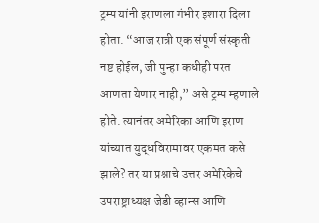ट्रम्प यांनी इराणला गंभीर इशारा दिला होता. “आज रात्री एक संपूर्ण संस्कृती नष्ट होईल, जी पुन्हा कधीही परत आणता येणार नाही,” असे ट्रम्प म्हणाले होते. त्यानंतर अमेरिका आणि इराण यांच्यात युद्धविरामावर एकमत कसे झाले? तर या प्रश्नाचे उत्तर अमेरिकेचे उपराष्ट्राध्यक्ष जेडी व्हान्स आणि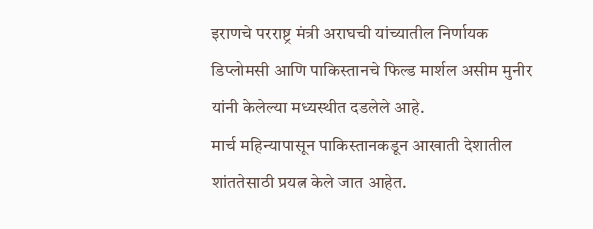इराणचे परराष्ट्र मंत्री अराघची यांच्यातील निर्णायक डिप्लोमसी आणि पाकिस्तानचे फिल्ड मार्शल असीम मुनीर यांनी केलेल्या मध्यस्थीत दडलेले आहे.
मार्च महिन्यापासून पाकिस्तानकडून आखाती देशातील शांततेसाठी प्रयत्न केले जात आहेत.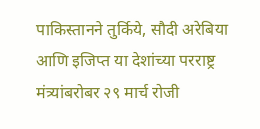पाकिस्तानने तुर्किये, सौदी अरेबिया आणि इजिप्त या देशांच्या परराष्ट्र मंत्र्यांबरोबर २९ मार्च रोजी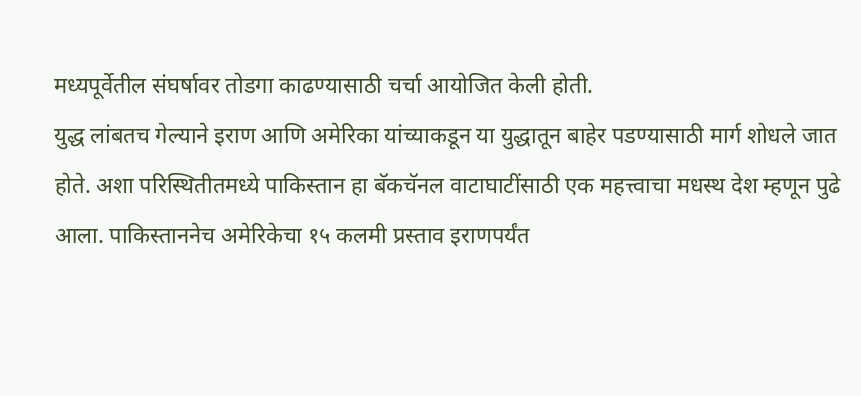मध्यपूर्वेतील संघर्षावर तोडगा काढण्यासाठी चर्चा आयोजित केली होती.
युद्ध लांबतच गेल्याने इराण आणि अमेरिका यांच्याकडून या युद्धातून बाहेर पडण्यासाठी मार्ग शोधले जात होते. अशा परिस्थितीतमध्ये पाकिस्तान हा बॅकचॅनल वाटाघाटींसाठी एक महत्त्वाचा मधस्थ देश म्हणून पुढे आला. पाकिस्ताननेच अमेरिकेचा १५ कलमी प्रस्ताव इराणपर्यंत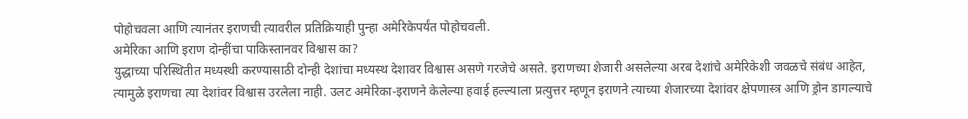पोहोचवला आणि त्यानंतर इराणची त्यावरील प्रतिक्रियाही पुन्हा अमेरिकेपर्यंत पोहोचवली.
अमेरिका आणि इराण दोन्हींचा पाकिस्तानवर विश्वास का?
युद्धाच्या परिस्थितीत मध्यस्थी करण्यासाठी दोन्ही देशांचा मध्यस्थ देशावर विश्वास असणे गरजेचे असते. इराणच्या शेजारी असलेल्या अरब देशांचे अमेरिकेशी जवळचे संबंध आहेत, त्यामुळे इराणचा त्या देशांवर विश्वास उरलेला नाही. उलट अमेरिका-इराणने केलेल्या हवाई हल्ल्याला प्रत्युत्तर म्हणून इराणने त्याच्या शेजारच्या देशांवर क्षेपणास्त्र आणि ड्रोन डागल्याचे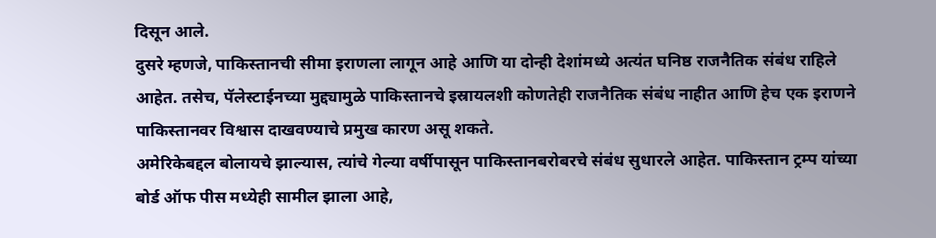दिसून आले.
दुसरे म्हणजे, पाकिस्तानची सीमा इराणला लागून आहे आणि या दोन्ही देशांमध्ये अत्यंत घनिष्ठ राजनैतिक संबंध राहिले आहेत. तसेच, पॅलेस्टाईनच्या मुद्द्यामुळे पाकिस्तानचे इस्रायलशी कोणतेही राजनैतिक संबंध नाहीत आणि हेच एक इराणने पाकिस्तानवर विश्वास दाखवण्याचे प्रमुख कारण असू शकते.
अमेरिकेबद्दल बोलायचे झाल्यास, त्यांचे गेल्या वर्षीपासून पाकिस्तानबरोबरचे संबंध सुधारले आहेत. पाकिस्तान ट्रम्प यांच्या बोर्ड ऑफ पीस मध्येही सामील झाला आहे,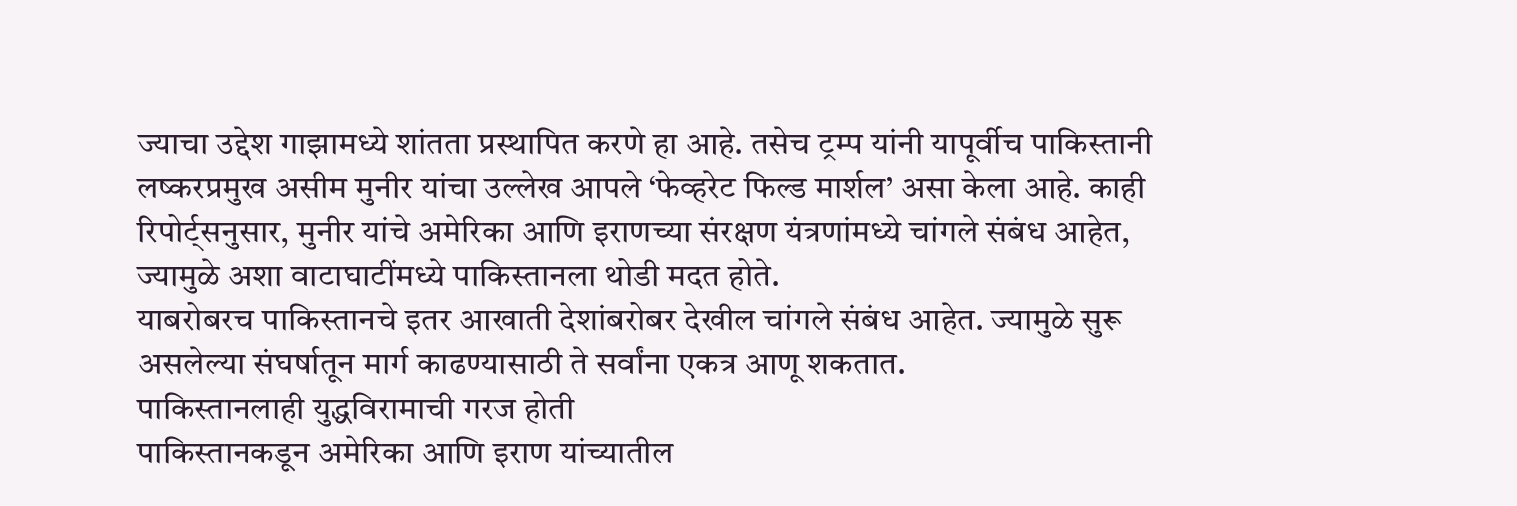ज्याचा उद्देश गाझामध्ये शांतता प्रस्थापित करणे हा आहे. तसेच ट्रम्प यांनी यापूर्वीच पाकिस्तानी लष्करप्रमुख असीम मुनीर यांचा उल्लेख आपले ‘फेव्हरेट फिल्ड मार्शल’ असा केला आहे. काही रिपोर्ट्सनुसार, मुनीर यांचे अमेरिका आणि इराणच्या संरक्षण यंत्रणांमध्ये चांगले संबंध आहेत, ज्यामुळे अशा वाटाघाटींमध्ये पाकिस्तानला थोडी मदत होते.
याबरोबरच पाकिस्तानचे इतर आखाती देशांबरोबर देखील चांगले संबंध आहेत. ज्यामुळे सुरू असलेल्या संघर्षातून मार्ग काढण्यासाठी ते सर्वांना एकत्र आणू शकतात.
पाकिस्तानलाही युद्धविरामाची गरज होती
पाकिस्तानकडून अमेरिका आणि इराण यांच्यातील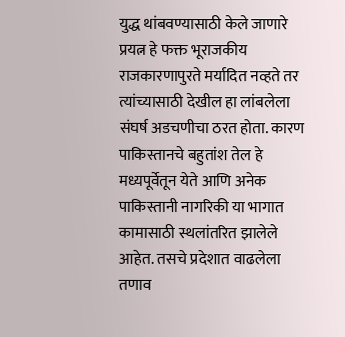युद्ध थांबवण्यासाठी केले जाणारे प्रयत्न हे फक्त भूराजकीय राजकारणापुरते मर्यादित नव्हते तर त्यांच्यासाठी देखील हा लांबलेला संघर्ष अडचणीचा ठरत होता. कारण पाकिस्तानचे बहुतांश तेल हे मध्यपूर्वेतून येते आणि अनेक पाकिस्तानी नागरिकी या भागात कामासाठी स्थलांतरित झालेले आहेत. तसचे प्रदेशात वाढलेला तणाव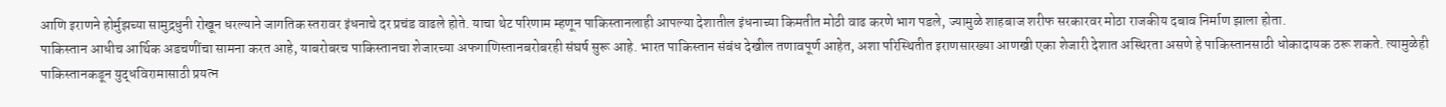आणि इराणने होर्मुझच्या सामुद्रधुनी रोखून धरल्याने जागतिक स्तरावर इंधनाचे दर प्रचंड वाढले होते. याचा थेट परिणाम म्हणून पाकिस्तानलाही आपल्या देशातील इंधनाच्या किमतीत मोठी वाढ करणे भाग पडले, ज्यामुळे शाहबाज शरीफ सरकारवर मोठा राजकीय दबाव निर्माण झाला होता.
पाकिस्तान आधीच आर्थिक अडचणींचा सामना करत आहे, याबरोबरच पाकिस्तानचा शेजारच्या अफगाणिस्तानबरोबरही संघर्ष सुरू आहे. भारत पाकिस्तान संबंध देखील तणावपूर्ण आहेत, अशा परिस्थितीत इराणसारख्या आणखी एका शेजारी देशात अस्थिरता असणे हे पाकिस्तानसाठी धोकादायक ठरू शकते. त्यामुळेही पाकिस्तानकडून युद्धविरामासाठी प्रयत्न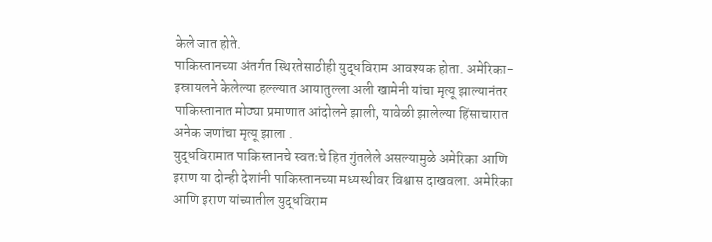केले जात होते.
पाकिस्तानच्या अंतर्गत स्थिरतेसाठीही युद्धविराम आवश्यक होता. अमेरिका-इस्रायलने केलेल्या हल्ल्यात आयातुल्ला अली खामेनी यांचा मृत्यू झाल्यानंतर पाकिस्तानात मोठ्या प्रमाणात आंदोलने झाली, यावेळी झालेल्या हिंसाचारात अनेक जणांचा मृत्यू झाला .
युद्धविरामात पाकिस्तानचे स्वतःचे हित गुंतलेले असल्यामुळे अमेरिका आणि इराण या दोन्ही देशांनी पाकिस्तानच्या मध्यस्थीवर विश्वास दाखवला. अमेरिका आणि इराण यांच्यातील युद्धविराम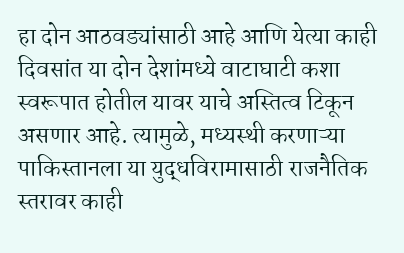हा दोन आठवड्यांसाठी आहे आणि येत्या काही दिवसांत या दोन देशांमध्ये वाटाघाटी कशा स्वरूपात होतील यावर याचे अस्तित्व टिकून असणार आहे. त्यामुळे, मध्यस्थी करणाऱ्या पाकिस्तानला या युद्धविरामासाठी राजनैतिक स्तरावर काही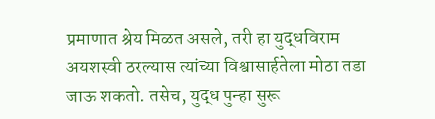प्रमाणात श्रेय मिळत असले, तरी हा युद्धविराम अयशस्वी ठरल्यास त्यांच्या विश्वासार्हतेला मोठा तडा जाऊ शकतो. तसेच, युद्ध पुन्हा सुरू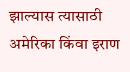झाल्यास त्यासाठी अमेरिका किंवा इराण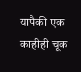यापैकी एक काहीही चूक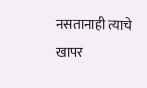नसतानाही त्याचे खापर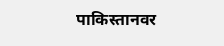पाकिस्तानवर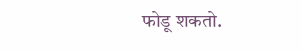फोडू शकतो.